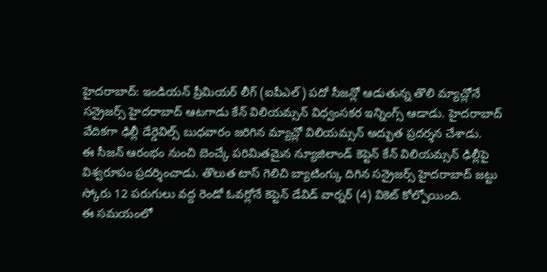హైదరాబాద్: ఇండియన్ ప్రీమియర్ లీగ్ (ఐపీఎల్) పదో సీజన్లో ఆడుతున్న తొలి మ్యాచ్లోనే సన్రైజర్స్ హైదరాబాద్ ఆటగాడు కేన్ విలియమ్సన్ విధ్వంసకర ఇన్నింగ్స్ ఆడాడు. హైదరాబాద్ వేదికగా ఢిల్లీ డేర్డెవిల్స్ బుధవారం జరిగిన మ్యాచ్లో విలియమ్సన్ అద్భుత ప్రదర్శన చేశాడు.
ఈ సీజన్ ఆరంభం నుంచి బెంచ్కే పరిమితమైన న్యూజిలాండ్ కెప్టెన్ కేన్ విలియమ్సన్ ఢిల్లీపై విశ్వరూపం ప్రదర్శించాడు. తొలుత టాస్ గెలిచి బ్యాటింగ్కు దిగిన సన్రైజర్స్ హైదరాబాద్ జట్టు స్కోరు 12 పరుగులు వద్ద రెండో ఓవర్లోనే కెప్టెన్ డేవిడ్ వార్నర్ (4) వికెట్ కోల్పోయింది.
ఈ సమయంలో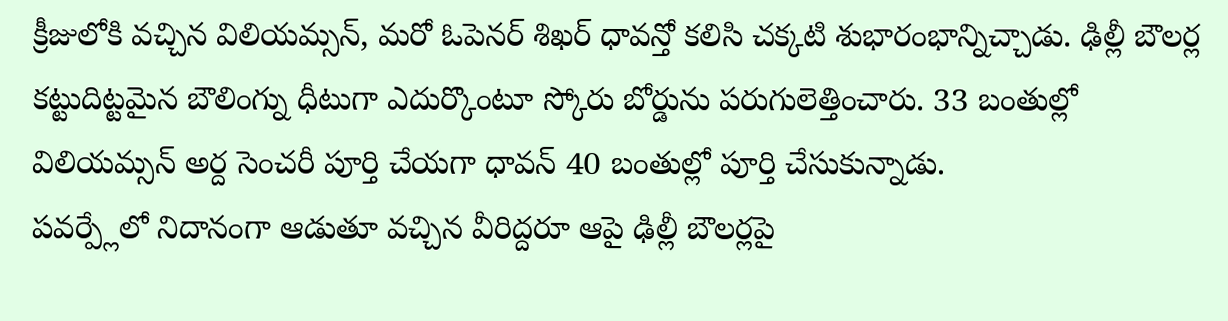క్రీజులోకి వచ్చిన విలియమ్సన్, మరో ఓపెనర్ శిఖర్ ధావన్తో కలిసి చక్కటి శుభారంభాన్నిచ్చాడు. ఢిల్లీ బౌలర్ల కట్టుదిట్టమైన బౌలింగ్ను ధీటుగా ఎదుర్కొంటూ స్కోరు బోర్డును పరుగులెత్తించారు. 33 బంతుల్లో విలియమ్సన్ అర్ద సెంచరీ పూర్తి చేయగా ధావన్ 40 బంతుల్లో పూర్తి చేసుకున్నాడు.
పవర్ప్లేలో నిదానంగా ఆడుతూ వచ్చిన వీరిద్దరూ ఆపై ఢిల్లీ బౌలర్లపై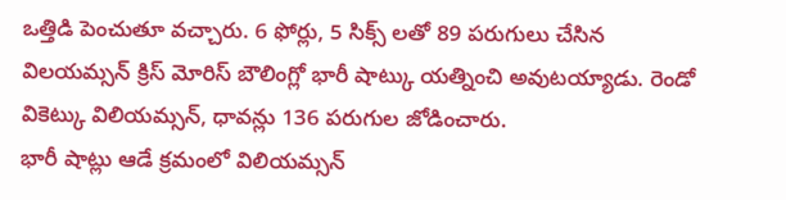ఒత్తిడి పెంచుతూ వచ్చారు. 6 ఫోర్లు, 5 సిక్స్ లతో 89 పరుగులు చేసిన విలయమ్సన్ క్రిస్ మోరిస్ బౌలింగ్లో భారీ షాట్కు యత్నించి అవుటయ్యాడు. రెండో వికెట్కు విలియమ్సన్, ధావన్లు 136 పరుగుల జోడించారు.
భారీ షాట్లు ఆడే క్రమంలో విలియమ్సన్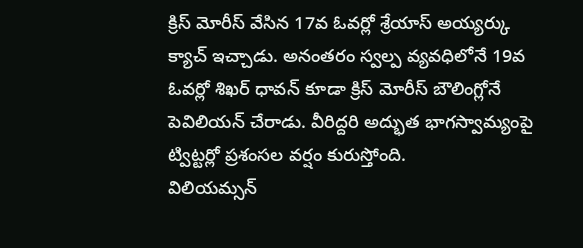క్రిస్ మోరీస్ వేసిన 17వ ఓవర్లో శ్రేయాస్ అయ్యర్కు క్యాచ్ ఇచ్చాడు. అనంతరం స్వల్ప వ్యవధిలోనే 19వ ఓవర్లో శిఖర్ ధావన్ కూడా క్రిస్ మోరీస్ బౌలింగ్లోనే పెవిలియన్ చేరాడు. వీరిద్దరి అద్భుత భాగస్వామ్యంపై ట్విట్టర్లో ప్రశంసల వర్షం కురుస్తోంది.
విలియమ్సన్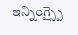ఇన్నింగ్స్పై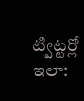ట్విట్టర్లో ఇలా: